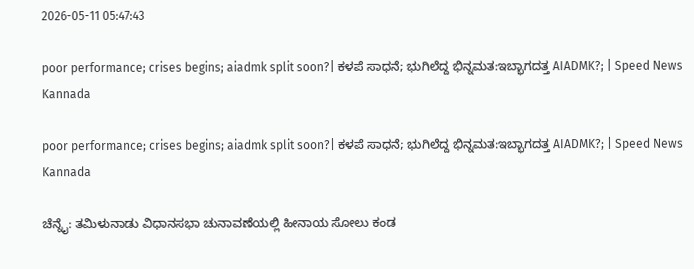2026-05-11 05:47:43

poor performance; crises begins; aiadmk split soon?| ಕಳಪೆ ಸಾಧನೆ; ಭುಗಿಲೆದ್ದ ಭಿನ್ನಮತ:ಇಬ್ಭಾಗದತ್ತ AIADMK?; | Speed News Kannada

poor performance; crises begins; aiadmk split soon?| ಕಳಪೆ ಸಾಧನೆ; ಭುಗಿಲೆದ್ದ ಭಿನ್ನಮತ:ಇಬ್ಭಾಗದತ್ತ AIADMK?; | Speed News Kannada

ಚೆನ್ನೈ: ತಮಿಳುನಾಡು ವಿಧಾನಸಭಾ ಚುನಾವಣೆಯಲ್ಲಿ ಹೀನಾಯ ಸೋಲು ಕಂಡ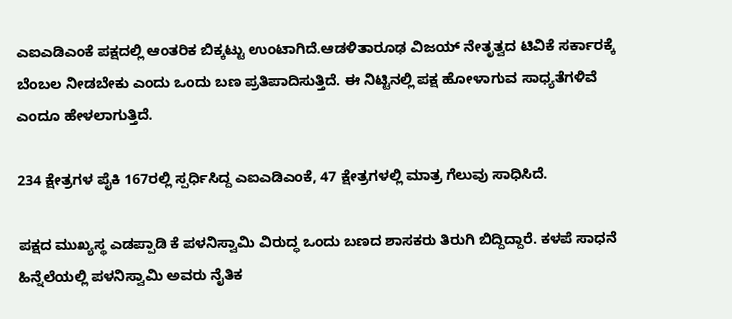ಎಐಎಡಿಎಂಕೆ ಪಕ್ಷದಲ್ಲಿ ಆಂತರಿಕ ಬಿಕ್ಕಟ್ಟು ಉಂಟಾಗಿದೆ.ಆಡಳಿತಾರೂಢ ವಿಜಯ್‌ ನೇತೃತ್ವದ ಟಿವಿಕೆ ಸರ್ಕಾರಕ್ಕೆ ಬೆಂಬಲ ನೀಡಬೇಕು ಎಂದು ಒಂದು ಬಣ ಪ್ರತಿಪಾದಿಸುತ್ತಿದೆ. ಈ ನಿಟ್ಟಿನಲ್ಲಿ ಪಕ್ಷ ಹೋಳಾಗುವ ಸಾಧ್ಯತೆಗಳಿವೆ ಎಂದೂ ಹೇಳಲಾಗುತ್ತಿದೆ.

234 ಕ್ಷೇತ್ರಗಳ ಪೈಕಿ 167ರಲ್ಲಿ ಸ್ಪರ್ಧಿಸಿದ್ದ ಎಐಎಡಿಎಂಕೆ, 47 ಕ್ಷೇತ್ರಗಳಲ್ಲಿ ಮಾತ್ರ ಗೆಲುವು ಸಾಧಿಸಿದೆ.

ಪಕ್ಷದ ಮುಖ್ಯಸ್ಥ ಎಡಪ್ಪಾಡಿ ಕೆ ಪಳನಿಸ್ವಾಮಿ ವಿರುದ್ಧ ಒಂದು ಬಣದ ಶಾಸಕರು ತಿರುಗಿ ಬಿದ್ದಿದ್ದಾರೆ. ಕಳಪೆ ಸಾಧನೆ ಹಿನ್ನೆಲೆಯಲ್ಲಿ ಪಳನಿಸ್ವಾಮಿ ಅವರು ನೈತಿಕ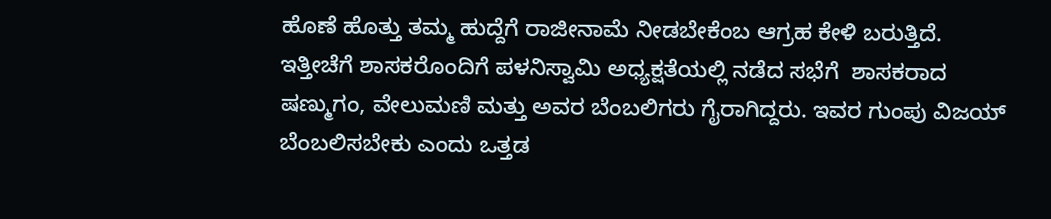ಹೊಣೆ ಹೊತ್ತು ತಮ್ಮ ಹುದ್ದೆಗೆ ರಾಜೀನಾಮೆ ನೀಡಬೇಕೆಂಬ ಆಗ್ರಹ ಕೇಳಿ ಬರುತ್ತಿದೆ. ಇತ್ತೀಚೆಗೆ ಶಾಸಕರೊಂದಿಗೆ ಪಳನಿಸ್ವಾಮಿ ಅಧ್ಯಕ್ಷತೆಯಲ್ಲಿ ನಡೆದ ಸಭೆಗೆ  ಶಾಸಕರಾದ ಷಣ್ಮುಗಂ, ವೇಲುಮಣಿ ಮತ್ತು ಅವರ ಬೆಂಬಲಿಗರು ಗೈರಾಗಿದ್ದರು. ಇವರ ಗುಂಪು ವಿಜಯ್‌ ಬೆಂಬಲಿಸಬೇಕು ಎಂದು ಒತ್ತಡ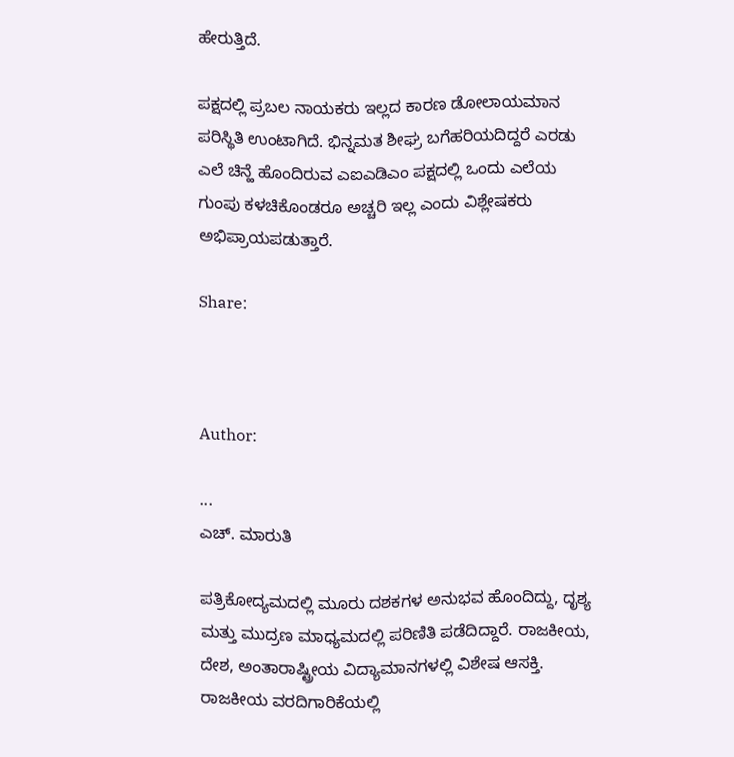ಹೇರುತ್ತಿದೆ.

ಪಕ್ಷದಲ್ಲಿ ಪ್ರಬಲ ನಾಯಕರು ಇಲ್ಲದ ಕಾರಣ ಡೋಲಾಯಮಾನ ಪರಿಸ್ಥಿತಿ ಉಂಟಾಗಿದೆ. ಭಿನ್ನಮತ ಶೀಘ್ರ ಬಗೆಹರಿಯದಿದ್ದರೆ ಎರಡು ಎಲೆ ಚಿನ್ಹೆ ಹೊಂದಿರುವ ಎಐಎಡಿಎಂ ಪಕ್ಷದಲ್ಲಿ ಒಂದು ಎಲೆಯ ಗುಂಪು ಕಳಚಿಕೊಂಡರೂ ಅಚ್ಚರಿ ಇಲ್ಲ ಎಂದು ವಿಶ್ಲೇಷಕರು ಅಭಿಪ್ರಾಯಪಡುತ್ತಾರೆ.

Share:



Author:

...
ಎಚ್‌. ಮಾರುತಿ

ಪತ್ರಿಕೋದ್ಯಮದಲ್ಲಿ ಮೂರು ದಶಕಗಳ ಅನುಭವ ಹೊಂದಿದ್ದು, ದೃಶ್ಯ ಮತ್ತು ಮುದ್ರಣ ಮಾಧ್ಯಮದಲ್ಲಿ ಪರಿಣಿತಿ ಪಡೆದಿದ್ದಾರೆ. ರಾಜಕೀಯ, ದೇಶ, ಅಂತಾರಾಷ್ಟ್ರೀಯ ವಿದ್ಯಾಮಾನಗಳಲ್ಲಿ ವಿಶೇಷ ಆಸಕ್ತಿ. ರಾಜಕೀಯ ವರದಿಗಾರಿಕೆಯಲ್ಲಿ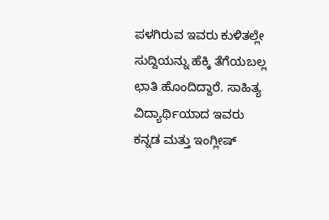ಪಳಗಿರುವ ಇವರು ಕುಳಿತಲ್ಲೇ ಸುದ್ದಿಯನ್ನು ಹೆಕ್ಕಿ ತೆಗೆಯಬಲ್ಲ ಛಾತಿ ಹೊಂದಿದ್ದಾರೆ. ಸಾಹಿತ್ಯ ವಿದ್ಯಾರ್ಥಿಯಾದ ಇವರು ಕನ್ನಡ ಮತ್ತು ಇಂಗ್ಲೀಷ್‌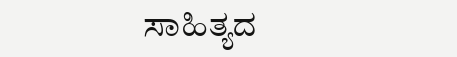ಸಾಹಿತ್ಯದ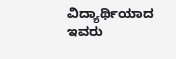ವಿದ್ಯಾರ್ಥಿಯಾದ ಇವರು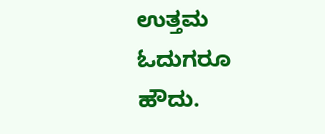ಉತ್ತಮ ಓದುಗರೂ ಹೌದು.